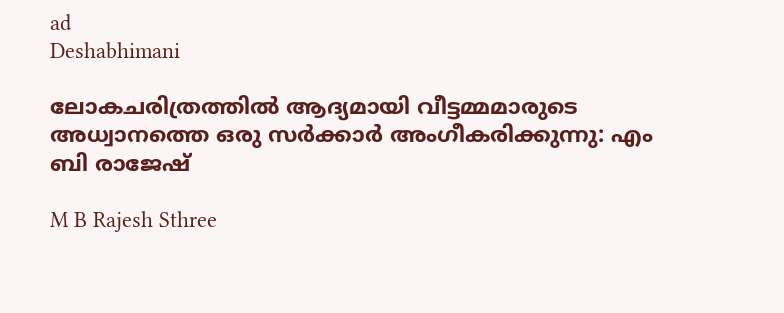ad
Deshabhimani

ലോകചരിത്രത്തിൽ ആദ്യമായി വീട്ടമ്മമാരുടെ അധ്വാനത്തെ ഒരു സർക്കാർ അംഗീകരിക്കുന്നു: എം ബി രാജേഷ്

M B Rajesh Sthree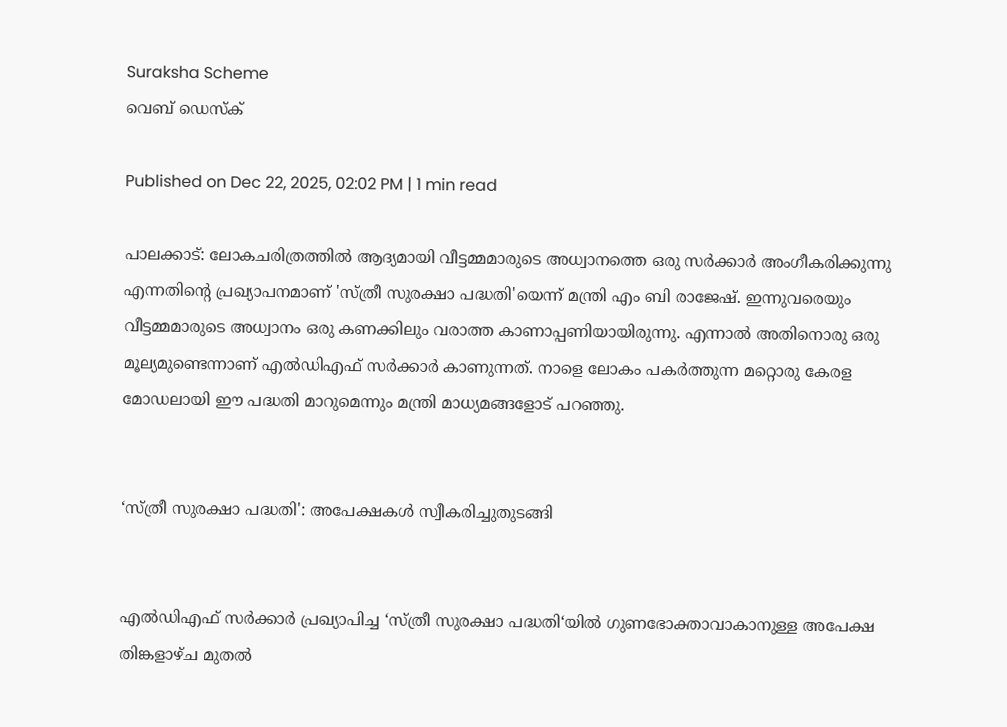Suraksha Scheme
വെബ് ഡെസ്ക്

Published on Dec 22, 2025, 02:02 PM | 1 min read

പാലക്കാട്: ലോകചരിത്രത്തിൽ ആദ്യമായി വീട്ടമ്മമാരുടെ അധ്വാനത്തെ ഒരു സർക്കാർ അംഗീകരിക്കുന്നു എന്നതിന്റെ പ്രഖ്യാപനമാണ് 'സ്ത്രീ സുരക്ഷാ പദ്ധതി'യെന്ന് മന്ത്രി എം ബി രാജേഷ്. ഇന്നുവരെയും വീട്ടമ്മമാരുടെ അധ്വാനം ഒരു കണക്കിലും വരാത്ത കാണാപ്പണിയായിരുന്നു. എന്നാൽ അതിനൊരു ഒരു മൂല്യമുണ്ടെന്നാണ് എൽഡിഎഫ് സർക്കാർ കാണുന്നത്. നാളെ ലോകം പകർത്തുന്ന മറ്റൊരു കേരള മോഡലായി ഈ പദ്ധതി മാറുമെന്നും മന്ത്രി മാധ്യമങ്ങളോട് പറഞ്ഞു.


‘സ്ത്രീ സുരക്ഷാ പദ്ധതി': അപേക്ഷകൾ സ്വീകരിച്ചുതുടങ്ങി


എൽഡിഎഫ്‌ സർക്കാർ പ്രഖ്യാപിച്ച ‘സ്ത്രീ സുരക്ഷാ പദ്ധതി‘യിൽ ഗുണഭോക്താവാകാനുള്ള അപേക്ഷ തിങ്കളാഴ്ച മുതൽ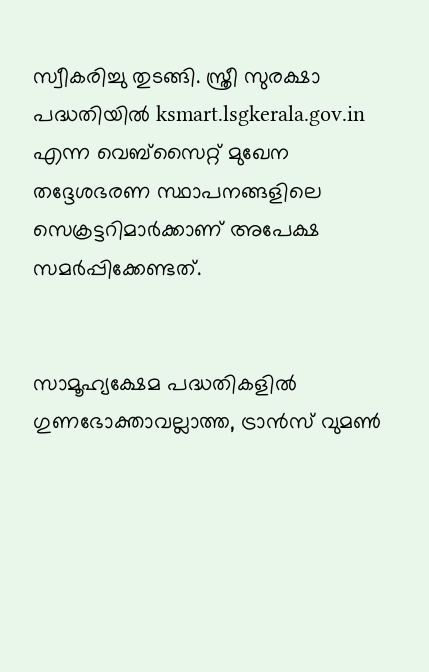സ്വീകരിച്ചു തുടങ്ങി. സ്ത്രീ സുരക്ഷാ പദ്ധതിയിൽ ksmart.lsgkerala.gov.in എന്ന വെബ്സൈറ്റ് മുഖേന തദ്ദേശഭരണ സ്ഥാപനങ്ങളിലെ സെക്രട്ടറിമാർക്കാണ് അപേക്ഷ സമർപ്പിക്കേണ്ടത്.


സാമൂഹ്യക്ഷേമ പദ്ധതികളിൽ ഗുണഭോക്താവല്ലാത്ത, ട്രാൻസ് വുമൺ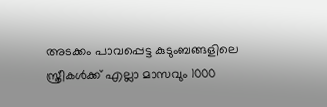അടക്കം പാവപ്പെട്ട കുടുംബങ്ങളിലെ സ്ത്രീകൾക്ക് എല്ലാ മാസവും 1000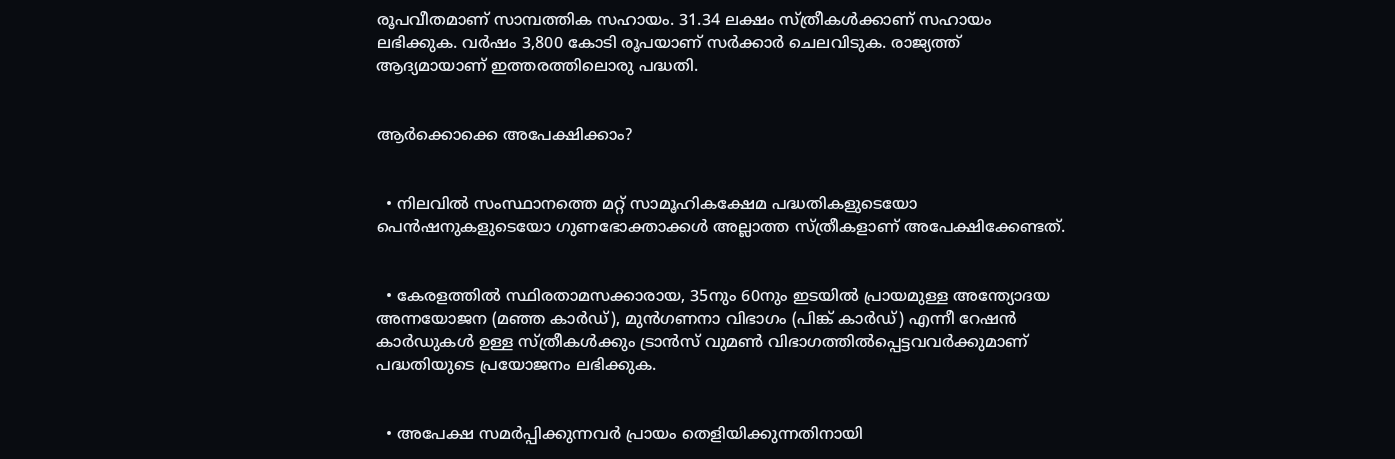രൂപവീതമാണ്‌ സാമ്പത്തിക സഹായം. 31.34 ലക്ഷം സ്ത്രീകൾക്കാണ്‌ സഹായം ലഭിക്കുക. വർഷം 3,800 കോടി രൂപയാണ് സർക്കാർ ചെലവിടുക. രാജ്യത്ത്‌ ആദ്യമായാണ്‌ ഇത്തരത്തിലൊരു പദ്ധതി.


ആർക്കൊക്കെ അപേക്ഷിക്കാം?


  • നിലവിൽ സംസ്ഥാനത്തെ മറ്റ് സാമൂഹികക്ഷേമ പദ്ധതികളുടെയോ പെൻഷനുകളുടെയോ ഗുണഭോക്താക്കൾ അല്ലാത്ത സ്ത്രീകളാണ് അപേക്ഷിക്കേണ്ടത്.


  • കേരളത്തിൽ സ്ഥിരതാമസക്കാരായ, 35നും 60നും ഇടയിൽ പ്രായമുള്ള അന്ത്യോദയ അന്നയോജന (മഞ്ഞ കാർഡ്), മുൻഗണനാ വിഭാഗം (പിങ്ക് കാർഡ്) എന്നീ റേഷൻ കാർഡുകൾ ഉള്ള സ്ത്രീകൾക്കും ട്രാൻസ് വുമൺ വിഭാഗത്തിൽപ്പെട്ടവവർക്കുമാണ് പദ്ധതിയുടെ പ്രയോജനം ലഭിക്കുക.


  • അപേക്ഷ സമർപ്പിക്കുന്നവർ പ്രായം തെളിയിക്കുന്നതിനായി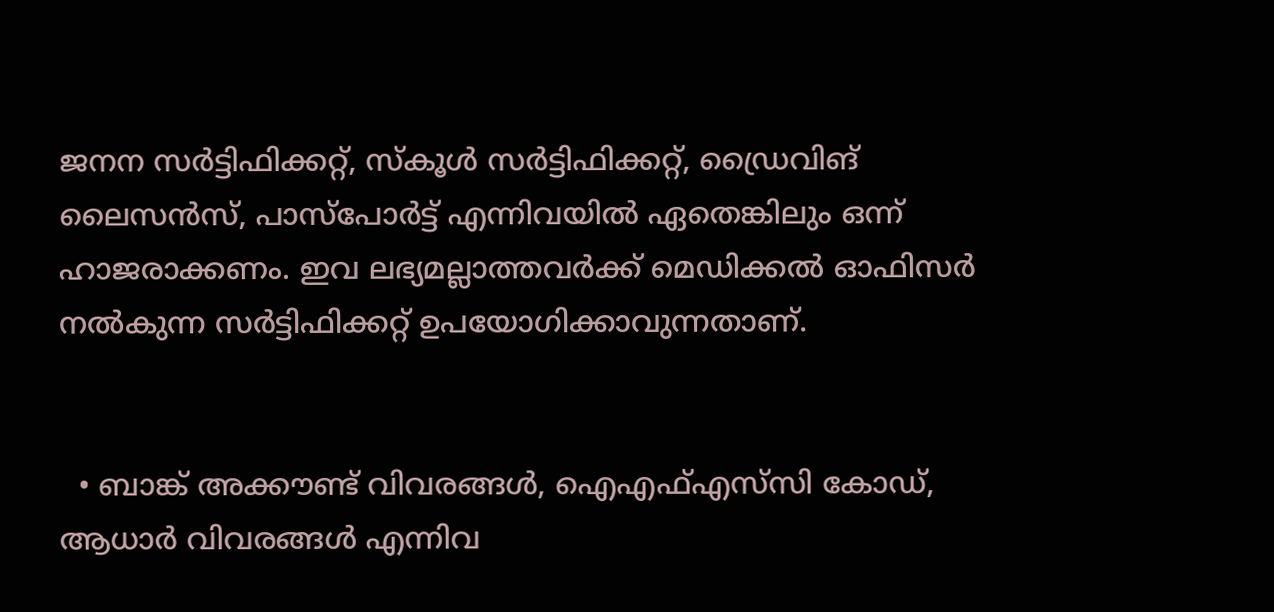ജനന സർട്ടിഫിക്കറ്റ്, സ്കൂൾ സർട്ടിഫിക്കറ്റ്, ഡ്രൈവിങ് ലൈസൻസ്, പാസ്പോർട്ട് എന്നിവയിൽ ഏതെങ്കിലും ഒന്ന് ഹാജരാക്കണം. ഇവ ലഭ്യമല്ലാത്തവർക്ക് മെഡിക്കൽ ഓഫിസർ നൽകുന്ന സർട്ടിഫിക്കറ്റ് ഉപയോഗിക്കാവുന്നതാണ്.


  • ബാങ്ക് അക്കൗണ്ട് വിവരങ്ങൾ, ഐഎഫ്എസ്‌സി കോഡ്, ആധാർ വിവരങ്ങൾ എന്നിവ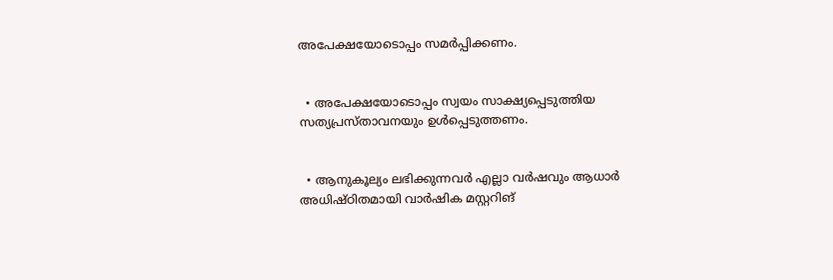അപേക്ഷയോടൊപ്പം സമർപ്പിക്കണം.


  • അപേക്ഷയോടൊപ്പം സ്വയം സാക്ഷ്യപ്പെടുത്തിയ സത്യപ്രസ്താവനയും ഉൾപ്പെടുത്തണം.


  • ആനുകൂല്യം ലഭിക്കുന്നവർ എല്ലാ വർഷവും ആധാർ അധിഷ്ഠിതമായി വാർഷിക മസ്റ്ററിങ്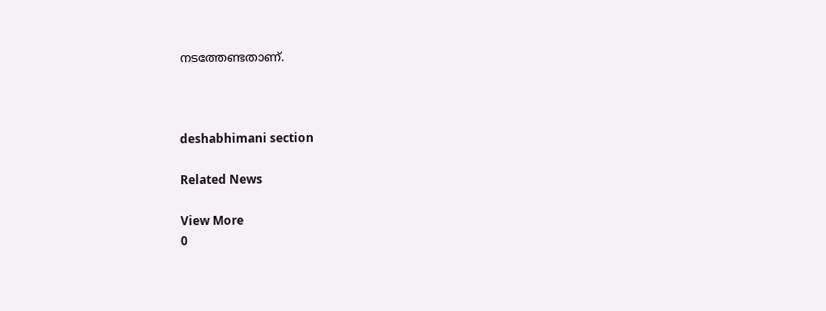നടത്തേണ്ടതാണ്.



deshabhimani section

Related News

View More
0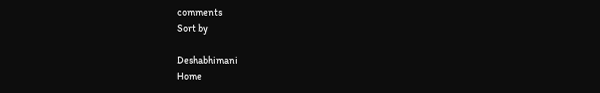comments
Sort by

Deshabhimani
Home